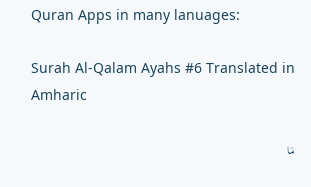Quran Apps in many lanuages:

Surah Al-Qalam Ayahs #6 Translated in Amharic

مَا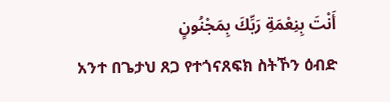أَنْتَ بِنِعْمَةِ رَبِّكَ بِمَجْنُونٍ
አንተ በጌታህ ጸጋ የተጎናጸፍክ ስትኾን ዕብድ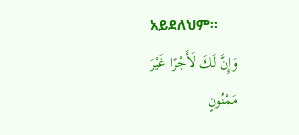አይደለህም፡፡
وَإِنَّ لَكَ لَأَجْرًا غَيْرَ مَمْنُونٍ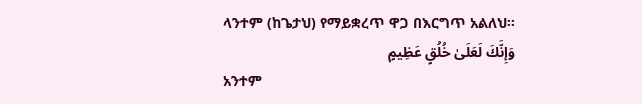ላንተም (ከጌታህ) የማይቋረጥ ዋጋ በእርግጥ አልለህ፡፡
وَإِنَّكَ لَعَلَىٰ خُلُقٍ عَظِيمٍ
አንተም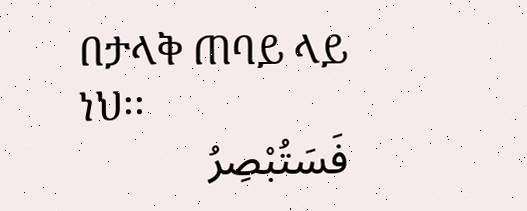በታላቅ ጠባይ ላይ ነህ፡፡
فَسَتُبْصِرُ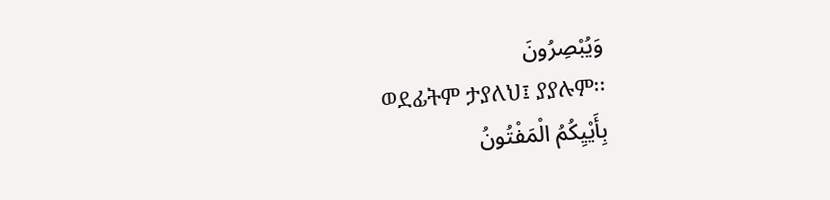وَيُبْصِرُونَ
ወደፊትም ታያለህ፤ ያያሉም፡፡
بِأَيْيِكُمُ الْمَفْتُونُ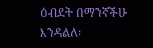ዕብደት በማንኛችሁ እንዳልለ፡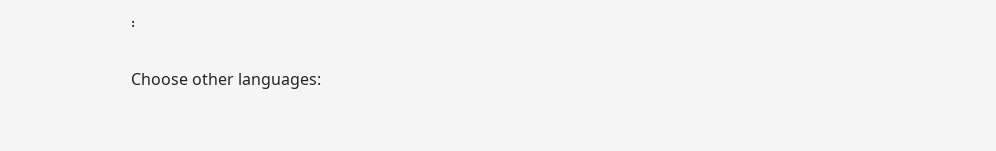፡

Choose other languages: